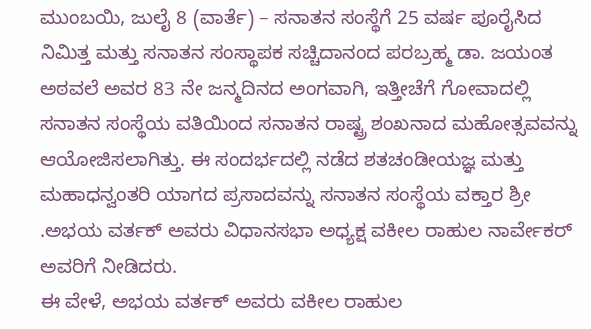ಮುಂಬಯಿ, ಜುಲೈ 8 (ವಾರ್ತೆ) – ಸನಾತನ ಸಂಸ್ಥೆಗೆ 25 ವರ್ಷ ಪೂರೈಸಿದ ನಿಮಿತ್ತ ಮತ್ತು ಸನಾತನ ಸಂಸ್ಥಾಪಕ ಸಚ್ಚಿದಾನಂದ ಪರಬ್ರಹ್ಮ ಡಾ. ಜಯಂತ ಅಠವಲೆ ಅವರ 83 ನೇ ಜನ್ಮದಿನದ ಅಂಗವಾಗಿ, ಇತ್ತೀಚೆಗೆ ಗೋವಾದಲ್ಲಿ ಸನಾತನ ಸಂಸ್ಥೆಯ ವತಿಯಿಂದ ಸನಾತನ ರಾಷ್ಟ್ರ ಶಂಖನಾದ ಮಹೋತ್ಸವವನ್ನು ಆಯೋಜಿಸಲಾಗಿತ್ತು. ಈ ಸಂದರ್ಭದಲ್ಲಿ ನಡೆದ ಶತಚಂಡೀಯಜ್ಞ ಮತ್ತು ಮಹಾಧನ್ವಂತರಿ ಯಾಗದ ಪ್ರಸಾದವನ್ನು ಸನಾತನ ಸಂಸ್ಥೆಯ ವಕ್ತಾರ ಶ್ರೀ .ಅಭಯ ವರ್ತಕ್ ಅವರು ವಿಧಾನಸಭಾ ಅಧ್ಯಕ್ಷ ವಕೀಲ ರಾಹುಲ ನಾರ್ವೇಕರ್ ಅವರಿಗೆ ನೀಡಿದರು.
ಈ ವೇಳೆ, ಅಭಯ ವರ್ತಕ್ ಅವರು ವಕೀಲ ರಾಹುಲ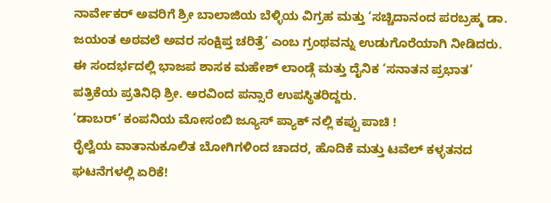ನಾರ್ವೇಕರ್ ಅವರಿಗೆ ಶ್ರೀ ಬಾಲಾಜಿಯ ಬೆಳ್ಳಿಯ ವಿಗ್ರಹ ಮತ್ತು ‘ಸಚ್ಚಿದಾನಂದ ಪರಬ್ರಹ್ಮ ಡಾ. ಜಯಂತ ಅಠವಲೆ ಅವರ ಸಂಕ್ಷಿಪ್ತ ಚರಿತ್ರೆ’ ಎಂಬ ಗ್ರಂಥವನ್ನು ಉಡುಗೊರೆಯಾಗಿ ನೀಡಿದರು. ಈ ಸಂದರ್ಭದಲ್ಲಿ ಭಾಜಪ ಶಾಸಕ ಮಹೇಶ್ ಲಾಂಡ್ಗೆ ಮತ್ತು ದೈನಿಕ ‘ಸನಾತನ ಪ್ರಭಾತ’ ಪತ್ರಿಕೆಯ ಪ್ರತಿನಿಧಿ ಶ್ರೀ. ಅರವಿಂದ ಪನ್ಸಾರೆ ಉಪಸ್ಥಿತರಿದ್ದರು.
‘ಡಾಬರ್’ ಕಂಪನಿಯ ಮೋಸಂಬಿ ಜ್ಯೂಸ್ ಪ್ಯಾಕ್ ನಲ್ಲಿ ಕಪ್ಪು ಪಾಚಿ !
ರೈಲ್ವೆಯ ವಾತಾನುಕೂಲಿತ ಬೋಗಿಗಳಿಂದ ಚಾದರ, ಹೊದಿಕೆ ಮತ್ತು ಟವೆಲ್ ಕಳ್ಳತನದ ಘಟನೆಗಳಲ್ಲಿ ಏರಿಕೆ!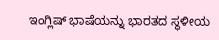ಇಂಗ್ಲಿಷ್ ಭಾಷೆಯನ್ನು ಭಾರತದ ಸ್ಥಳೀಯ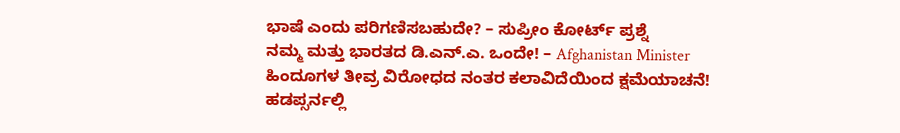ಭಾಷೆ ಎಂದು ಪರಿಗಣಿಸಬಹುದೇ? – ಸುಪ್ರೀಂ ಕೋರ್ಟ್ ಪ್ರಶ್ನೆ
ನಮ್ಮ ಮತ್ತು ಭಾರತದ ಡಿ.ಎನ್.ಎ. ಒಂದೇ! – Afghanistan Minister
ಹಿಂದೂಗಳ ತೀವ್ರ ವಿರೋಧದ ನಂತರ ಕಲಾವಿದೆಯಿಂದ ಕ್ಷಮೆಯಾಚನೆ!
ಹಡಪ್ಸರ್ನಲ್ಲಿ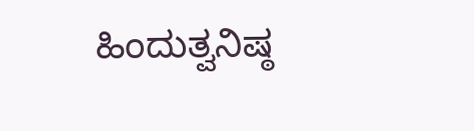ಹಿಂದುತ್ವನಿಷ್ಠ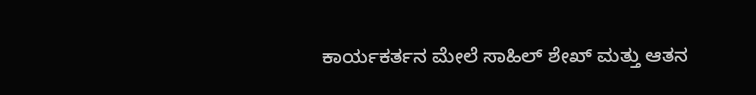ಕಾರ್ಯಕರ್ತನ ಮೇಲೆ ಸಾಹಿಲ್ ಶೇಖ್ ಮತ್ತು ಆತನ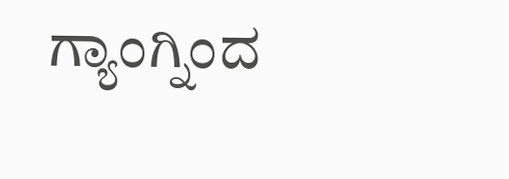ಗ್ಯಾಂಗ್ನಿಂದ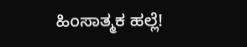ಹಿಂಸಾತ್ಮಕ ಹಲ್ಲೆ!